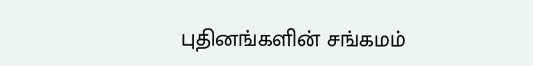புதினங்களின் சங்கமம்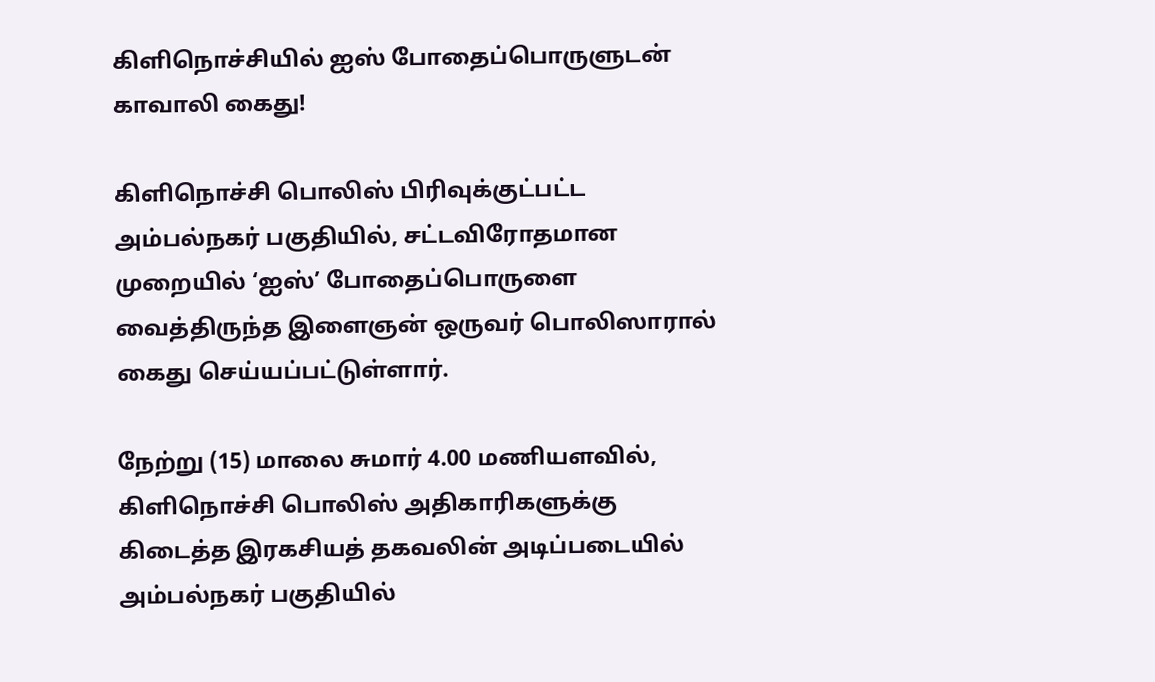கிளிநொச்சியில் ஐஸ் போதைப்பொருளுடன் காவாலி கைது!

கிளிநொச்சி பொலிஸ் பிரிவுக்குட்பட்ட அம்பல்நகர் பகுதியில், சட்டவிரோதமான முறையில் ‘ஐஸ்’ போதைப்பொருளை வைத்திருந்த இளைஞன் ஒருவர் பொலிஸாரால் கைது செய்யப்பட்டுள்ளார்.

நேற்று (15) மாலை சுமார் 4.00 மணியளவில், கிளிநொச்சி பொலிஸ் அதிகாரிகளுக்கு கிடைத்த இரகசியத் தகவலின் அடிப்படையில் அம்பல்நகர் பகுதியில்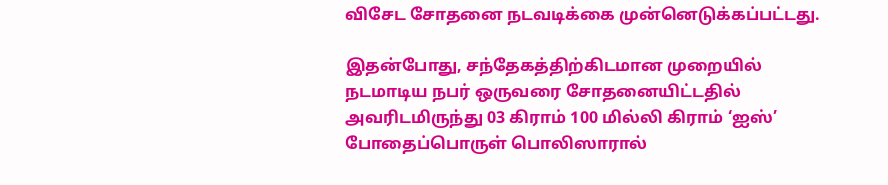விசேட சோதனை நடவடிக்கை முன்னெடுக்கப்பட்டது.

இதன்போது, சந்தேகத்திற்கிடமான முறையில் நடமாடிய நபர் ஒருவரை சோதனையிட்டதில் அவரிடமிருந்து 03 கிராம் 100 மில்லி கிராம் ‘ஐஸ்’ போதைப்பொருள் பொலிஸாரால்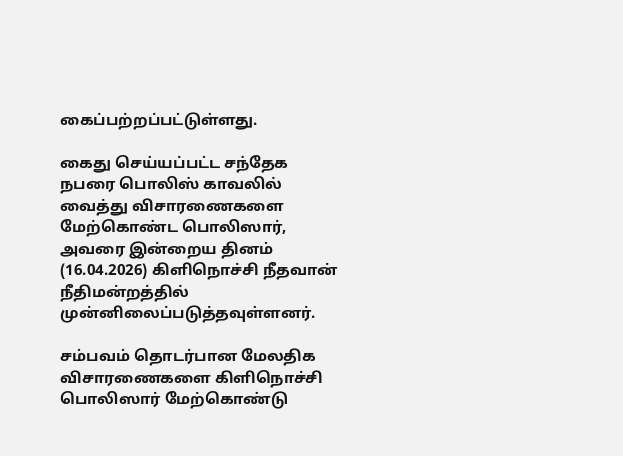கைப்பற்றப்பட்டுள்ளது.

கைது செய்யப்பட்ட சந்தேக நபரை பொலிஸ் காவலில் வைத்து விசாரணைகளை மேற்கொண்ட பொலிஸார், அவரை இன்றைய தினம் (16.04.2026) கிளிநொச்சி நீதவான் நீதிமன்றத்தில் முன்னிலைப்படுத்தவுள்ளனர்.

சம்பவம் தொடர்பான மேலதிக விசாரணைகளை கிளிநொச்சி பொலிஸார் மேற்கொண்டு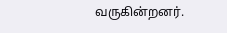வருகின்றனர்.